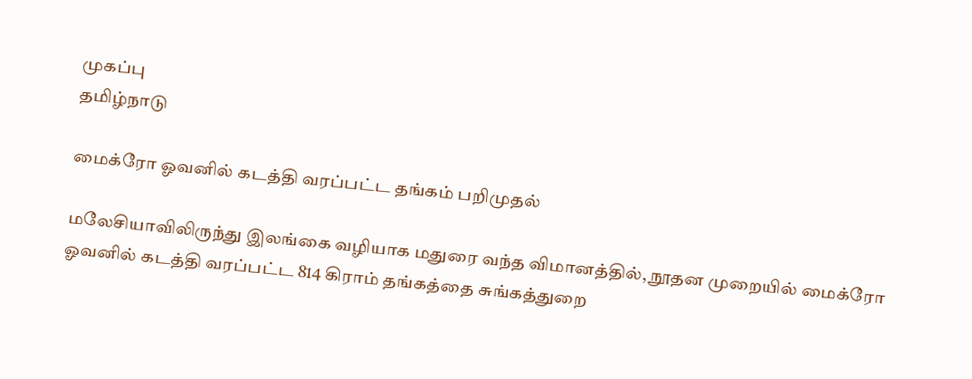முகப்பு
தமிழ்நாடு

மைக்ரோ ஓவனில் கடத்தி வரப்பட்ட தங்கம் பறிமுதல்

மலேசியாவிலிருந்து இலங்கை வழியாக மதுரை வந்த விமானத்தில், நூதன முறையில் மைக்ரோ ஓவனில் கடத்தி வரப்பட்ட 814 கிராம் தங்கத்தை சுங்கத்துறை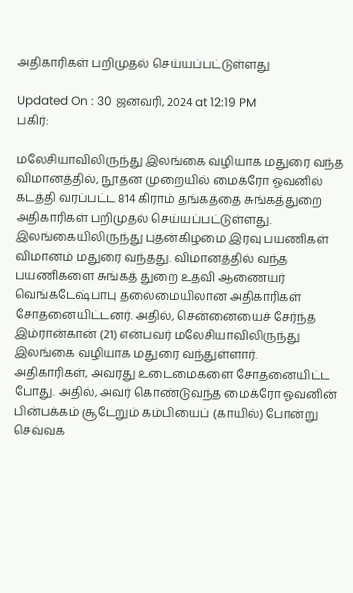அதிகாரிகள் பறிமுதல் செய்யப்பட்டுள்ளது

Updated On : 30 ஜனவரி, 2024 at 12:19 PM
பகிர்:

மலேசியாவிலிருந்து இலங்கை வழியாக மதுரை வந்த விமானத்தில், நூதன முறையில் மைக்ரோ ஓவனில் கடத்தி வரப்பட்ட 814 கிராம் தங்கத்தை சுங்கத்துறை அதிகாரிகள் பறிமுதல் செய்யப்பட்டுள்ளது.
இலங்கையிலிருந்து புதன்கிழமை இரவு பயணிகள் விமானம் மதுரை வந்தது. விமானத்தில் வந்த பயணிகளை சுங்கத் துறை உதவி ஆணையர் வெங்கடேஷ்பாபு தலைமையிலான அதிகாரிகள் சோதனையிட்டனர். அதில், சென்னையைச் சேர்ந்த இம்ரான்கான் (21) என்பவர் மலேசியாவிலிருந்து இலங்கை வழியாக மதுரை வந்துள்ளார்.
அதிகாரிகள், அவரது உடைமைகளை சோதனையிட்ட போது. அதில், அவர் கொண்டுவந்த மைக்ரோ ஓவனின் பின்பக்கம் சூடேறும் கம்பியைப் (காயில்) போன்று செவ்வக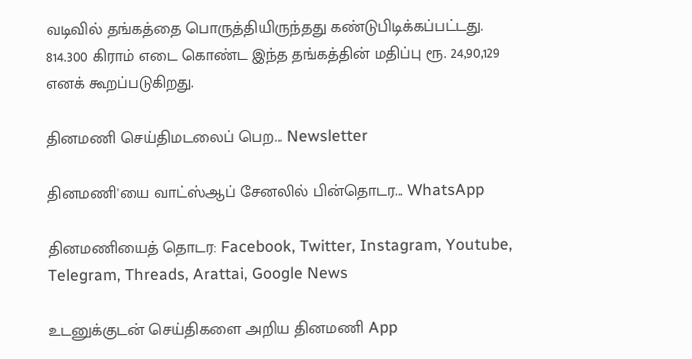வடிவில் தங்கத்தை பொருத்தியிருந்தது கண்டுபிடிக்கப்பட்டது. 814.300 கிராம் எடை கொண்ட இந்த தங்கத்தின் மதிப்பு ரூ. 24,90,129 எனக் கூறப்படுகிறது.

தினமணி செய்திமடலைப் பெற... Newsletter

தினமணி'யை வாட்ஸ்ஆப் சேனலில் பின்தொடர... WhatsApp

தினமணியைத் தொடர: Facebook, Twitter, Instagram, Youtube, Telegram, Threads, Arattai, Google News

உடனுக்குடன் செய்திகளை அறிய தினமணி App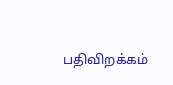பதிவிறக்கம்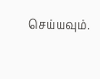செய்யவும்.